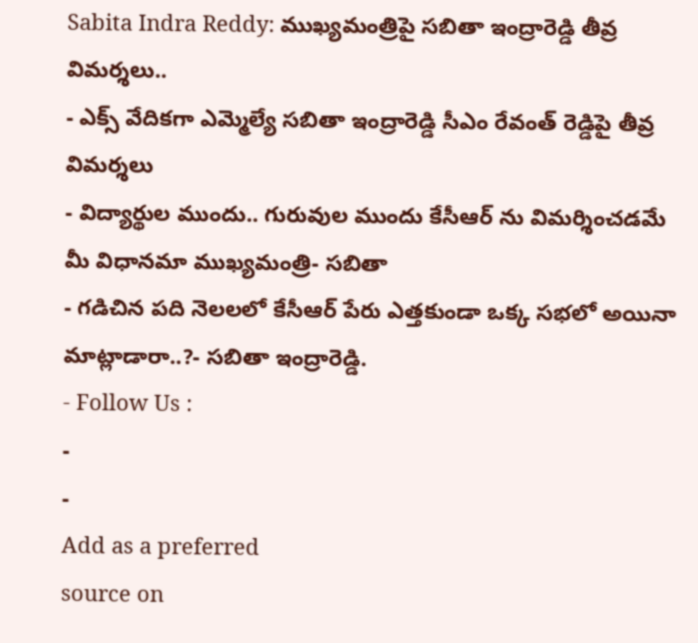Sabita Indra Reddy: ముఖ్యమంత్రిపై సబితా ఇంద్రారెడ్డి తీవ్ర విమర్శలు..
- ఎక్స్ వేదికగా ఎమ్మెల్యే సబితా ఇంద్రారెడ్డి సీఎం రేవంత్ రెడ్డిపై తీవ్ర విమర్శలు
- విద్యార్థుల ముందు.. గురువుల ముందు కేసీఆర్ ను విమర్శించడమే మీ విధానమా ముఖ్యమంత్రి- సబితా
- గడిచిన పది నెలలలో కేసీఆర్ పేరు ఎత్తకుండా ఒక్క సభలో అయినా మాట్లాడారా..?- సబితా ఇంద్రారెడ్డి.
- Follow Us :
-
-
Add as a preferred
source on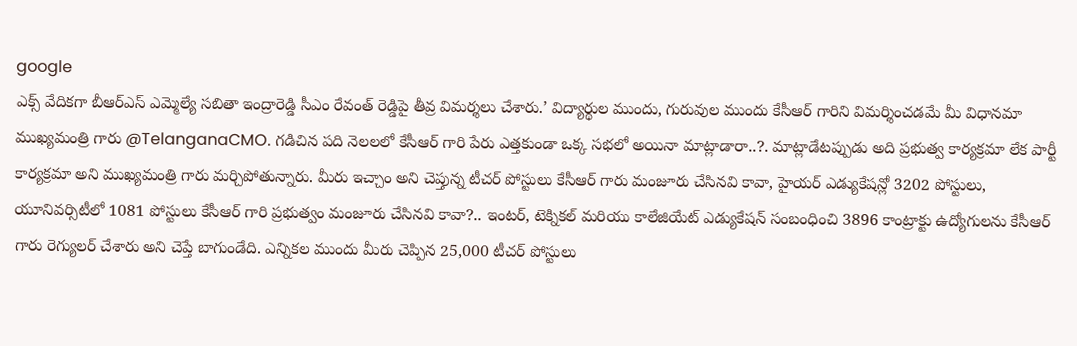google
ఎక్స్ వేదికగా బీఆర్ఎస్ ఎమ్మెల్యే సబితా ఇంద్రారెడ్డి సీఎం రేవంత్ రెడ్డిపై తీవ్ర విమర్శలు చేశారు.’ విద్యార్థుల ముందు, గురువుల ముందు కేసీఆర్ గారిని విమర్శించడమే మీ విధానమా ముఖ్యమంత్రి గారు @TelanganaCMO. గడిచిన పది నెలలలో కేసీఆర్ గారి పేరు ఎత్తకుండా ఒక్క సభలో అయినా మాట్లాడారా..?. మాట్లాడేటప్పుడు అది ప్రభుత్వ కార్యక్రమా లేక పార్టీ కార్యక్రమా అని ముఖ్యమంత్రి గారు మర్చిపోతున్నారు. మీరు ఇచ్చాం అని చెప్తున్న టీచర్ పోస్టులు కేసీఆర్ గారు మంజూరు చేసినవి కావా, హైయర్ ఎడ్యుకేషన్లో 3202 పోస్టులు, యూనివర్సిటీలో 1081 పోస్టులు కేసీఆర్ గారి ప్రభుత్వం మంజూరు చేసినవి కావా?.. ఇంటర్, టెక్నికల్ మరియు కాలేజియేట్ ఎడ్యుకేషన్ సంబంధించి 3896 కాంట్రాక్టు ఉద్యోగులను కేసీఆర్ గారు రెగ్యులర్ చేశారు అని చెప్తే బాగుండేది. ఎన్నికల ముందు మీరు చెప్పిన 25,000 టీచర్ పోస్టులు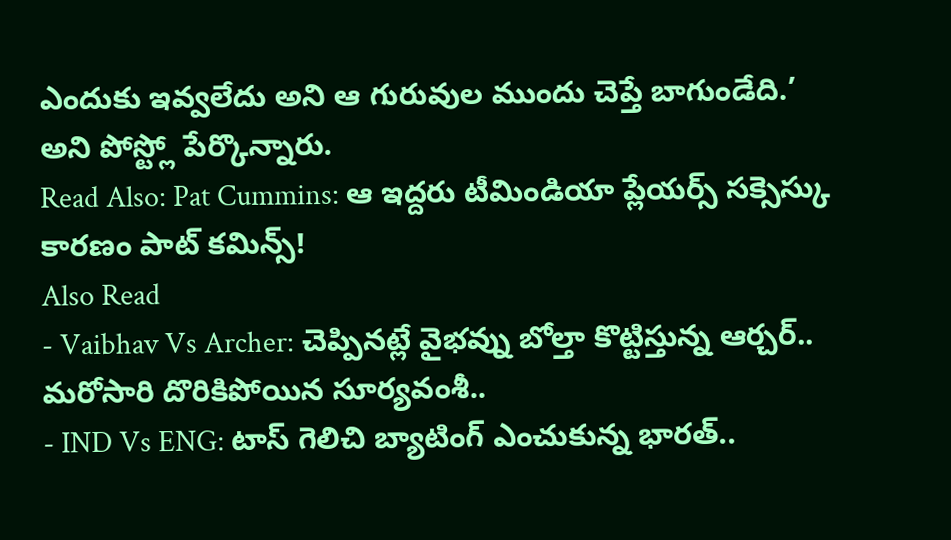ఎందుకు ఇవ్వలేదు అని ఆ గురువుల ముందు చెప్తే బాగుండేది.’ అని పోస్ట్లో పేర్కొన్నారు.
Read Also: Pat Cummins: ఆ ఇద్దరు టీమిండియా ప్లేయర్స్ సక్సెస్కు కారణం పాట్ కమిన్స్!
Also Read
- Vaibhav Vs Archer: చెప్పినట్లే వైభవ్ను బోల్తా కొట్టిస్తున్న ఆర్చర్.. మరోసారి దొరికిపోయిన సూర్యవంశీ..
- IND Vs ENG: టాస్ గెలిచి బ్యాటింగ్ ఎంచుకున్న భారత్..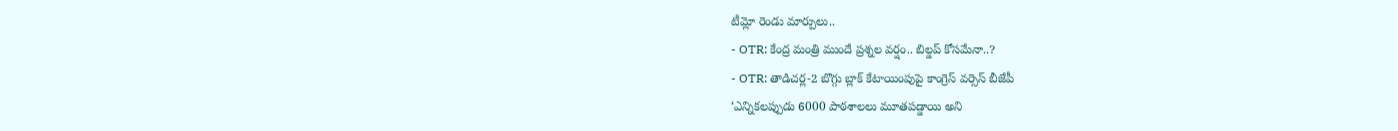టీమ్లో రెండు మార్పులు..
- OTR: కేంద్ర మంత్రి ముందే ప్రశ్నల వర్షం.. బిల్డప్ కోసమేనా..?
- OTR: తాడిచర్ల-2 బొగ్గు బ్లాక్ కేటాయింపుపై కాంగ్రెస్ వర్సెస్ బీజేపీ
‘ఎన్నికలప్పుడు 6000 పాఠశాలలు మూతపడ్డాయి అని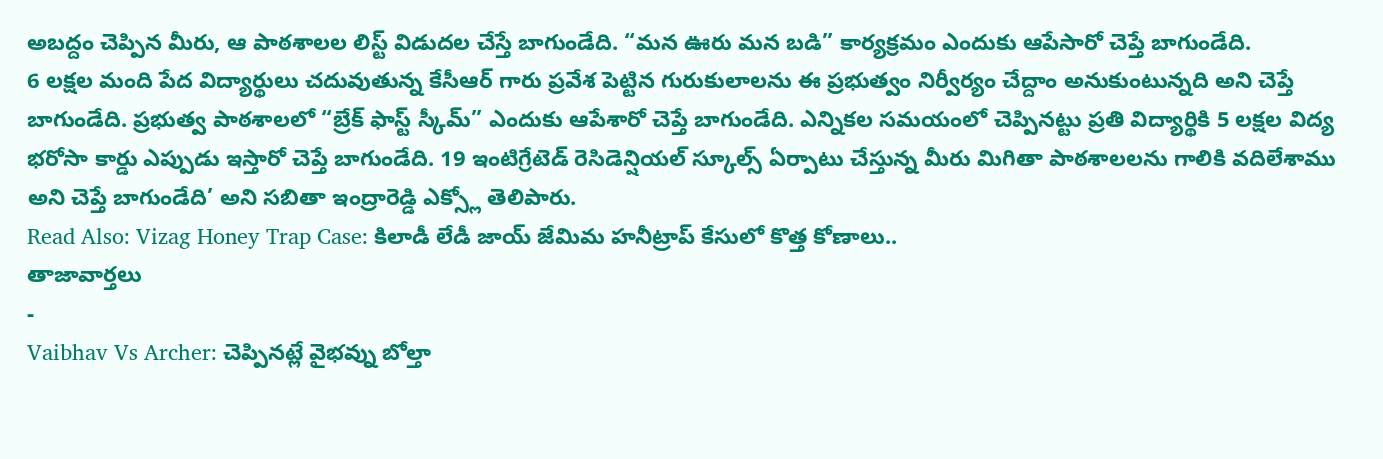అబద్దం చెప్పిన మీరు, ఆ పాఠశాలల లిస్ట్ విడుదల చేస్తే బాగుండేది. “మన ఊరు మన బడి” కార్యక్రమం ఎందుకు ఆపేసారో చెప్తే బాగుండేది.
6 లక్షల మంది పేద విద్యార్థులు చదువుతున్న కేసీఆర్ గారు ప్రవేశ పెట్టిన గురుకులాలను ఈ ప్రభుత్వం నిర్వీర్యం చేద్దాం అనుకుంటున్నది అని చెప్తే బాగుండేది. ప్రభుత్వ పాఠశాలలో “బ్రేక్ ఫాస్ట్ స్కీమ్” ఎందుకు ఆపేశారో చెప్తే బాగుండేది. ఎన్నికల సమయంలో చెప్పినట్టు ప్రతి విద్యార్థికి 5 లక్షల విద్య భరోసా కార్డు ఎప్పుడు ఇస్తారో చెప్తే బాగుండేది. 19 ఇంటిగ్రేటెడ్ రెసిడెన్షియల్ స్కూల్స్ ఏర్పాటు చేస్తున్న మీరు మిగితా పాఠశాలలను గాలికి వదిలేశాము అని చెప్తే బాగుండేది’ అని సబితా ఇంద్రారెడ్డి ఎక్స్లో తెలిపారు.
Read Also: Vizag Honey Trap Case: కిలాడీ లేడీ జాయ్ జేమిమ హనీట్రాప్ కేసులో కొత్త కోణాలు..
తాజావార్తలు
-
Vaibhav Vs Archer: చెప్పినట్లే వైభవ్ను బోల్తా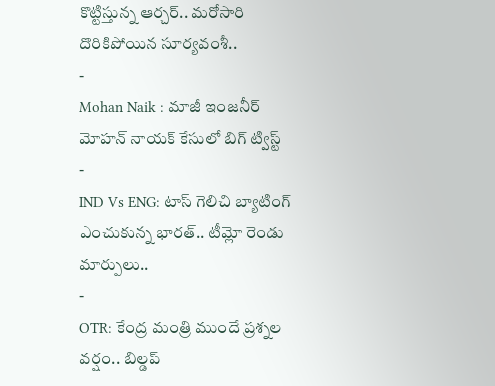కొట్టిస్తున్న ఆర్చర్.. మరోసారి దొరికిపోయిన సూర్యవంశీ..
-
Mohan Naik : మాజీ ఇంజనీర్ మోహన్ నాయక్ కేసులో బిగ్ ట్విస్ట్
-
IND Vs ENG: టాస్ గెలిచి బ్యాటింగ్ ఎంచుకున్న భారత్.. టీమ్లో రెండు మార్పులు..
-
OTR: కేంద్ర మంత్రి ముందే ప్రశ్నల వర్షం.. బిల్డప్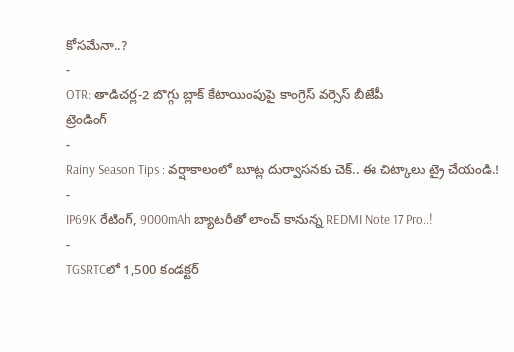కోసమేనా..?
-
OTR: తాడిచర్ల-2 బొగ్గు బ్లాక్ కేటాయింపుపై కాంగ్రెస్ వర్సెస్ బీజేపీ
ట్రెండింగ్
-
Rainy Season Tips : వర్షాకాలంలో బూట్ల దుర్వాసనకు చెక్.. ఈ చిట్కాలు ట్రై చేయండి.!
-
IP69K రేటింగ్, 9000mAh బ్యాటరీతో లాంచ్ కానున్న REDMI Note 17 Pro..!
-
TGSRTCలో 1,500 కండక్టర్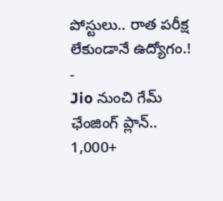పోస్టులు.. రాత పరీక్ష లేకుండానే ఉద్యోగం.!
-
Jio నుంచి గేమ్ ఛేంజింగ్ ప్లాన్.. 1,000+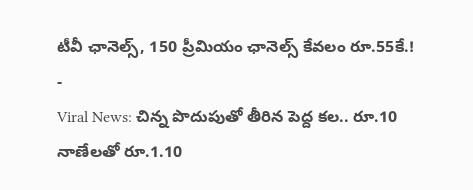టీవీ ఛానెల్స్, 150 ప్రీమియం ఛానెల్స్ కేవలం రూ.55కే.!
-
Viral News: చిన్న పొదుపుతో తీరిన పెద్ద కల.. రూ.10 నాణేలతో రూ.1.10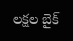లక్షల బైక్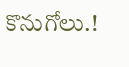కొనుగోలు.!